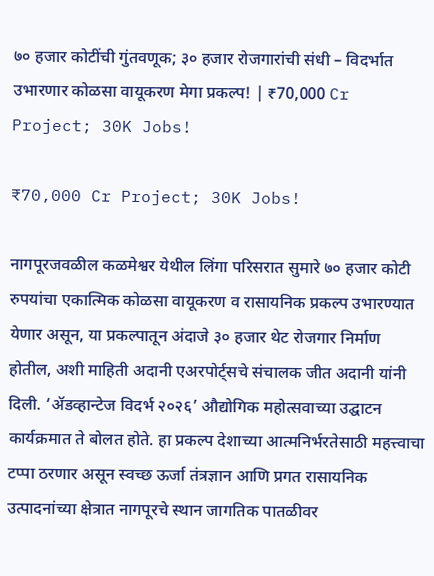७० हजार कोटींची गुंतवणूक; ३० हजार रोजगारांची संधी – विदर्भात उभारणार कोळसा वायूकरण मेगा प्रकल्प! | ₹70,000 Cr Project; 30K Jobs!

₹70,000 Cr Project; 30K Jobs!

नागपूरजवळील कळमेश्वर येथील लिंगा परिसरात सुमारे ७० हजार कोटी रुपयांचा एकात्मिक कोळसा वायूकरण व रासायनिक प्रकल्प उभारण्यात येणार असून, या प्रकल्पातून अंदाजे ३० हजार थेट रोजगार निर्माण होतील, अशी माहिती अदानी एअरपोर्ट्सचे संचालक जीत अदानी यांनी दिली. ‘ॲडव्हान्टेज विदर्भ २०२६’ औद्योगिक महोत्सवाच्या उद्घाटन कार्यक्रमात ते बोलत होते. हा प्रकल्प देशाच्या आत्मनिर्भरतेसाठी महत्त्वाचा टप्पा ठरणार असून स्वच्छ ऊर्जा तंत्रज्ञान आणि प्रगत रासायनिक उत्पादनांच्या क्षेत्रात नागपूरचे स्थान जागतिक पातळीवर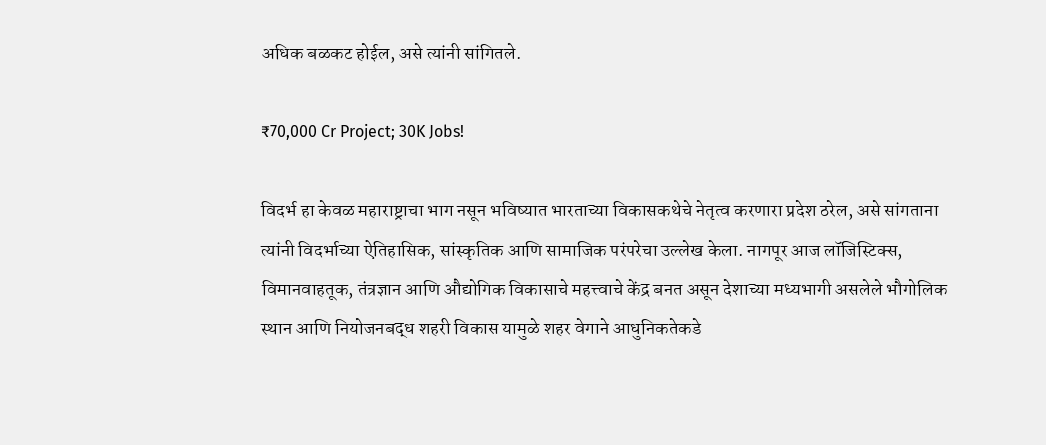अधिक बळकट होईल, असे त्यांनी सांगितले.

₹70,000 Cr Project; 30K Jobs!

विदर्भ हा केवळ महाराष्ट्राचा भाग नसून भविष्यात भारताच्या विकासकथेचे नेतृत्व करणारा प्रदेश ठरेल, असे सांगताना त्यांनी विदर्भाच्या ऐतिहासिक, सांस्कृतिक आणि सामाजिक परंपरेचा उल्लेख केला. नागपूर आज लॉजिस्टिक्स, विमानवाहतूक, तंत्रज्ञान आणि औद्योगिक विकासाचे महत्त्वाचे केंद्र बनत असून देशाच्या मध्यभागी असलेले भौगोलिक स्थान आणि नियोजनबद्ध शहरी विकास यामुळे शहर वेगाने आधुनिकतेकडे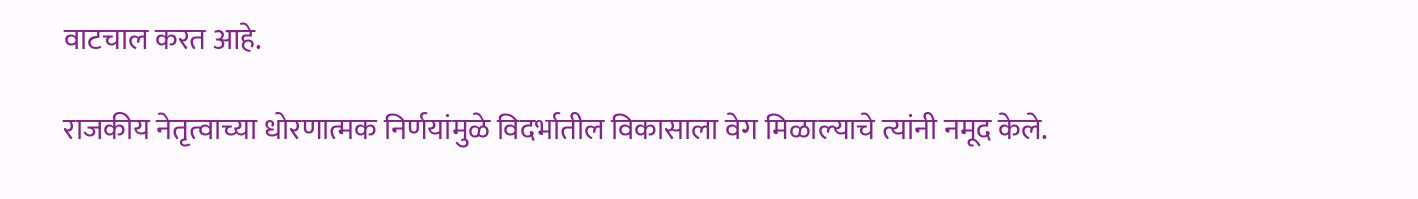वाटचाल करत आहे.

राजकीय नेतृत्वाच्या धोरणात्मक निर्णयांमुळे विदर्भातील विकासाला वेग मिळाल्याचे त्यांनी नमूद केले.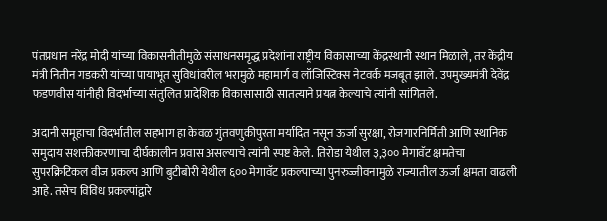पंतप्रधान नरेंद्र मोदी यांच्या विकासनीतीमुळे संसाधनसमृद्ध प्रदेशांना राष्ट्रीय विकासाच्या केंद्रस्थानी स्थान मिळाले, तर केंद्रीय मंत्री नितीन गडकरी यांच्या पायाभूत सुविधांवरील भरामुळे महामार्ग व लॉजिस्टिक्स नेटवर्क मजबूत झाले. उपमुख्यमंत्री देवेंद्र फडणवीस यांनीही विदर्भाच्या संतुलित प्रादेशिक विकासासाठी सातत्याने प्रयत्न केल्याचे त्यांनी सांगितले.

अदानी समूहाचा विदर्भातील सहभाग हा केवळ गुंतवणुकीपुरता मर्यादित नसून ऊर्जा सुरक्षा, रोजगारनिर्मिती आणि स्थानिक समुदाय सशक्तीकरणाचा दीर्घकालीन प्रवास असल्याचे त्यांनी स्पष्ट केले. तिरोडा येथील ३,३०० मेगावॅट क्षमतेचा सुपरक्रिटिकल वीज प्रकल्प आणि बुटीबोरी येथील ६०० मेगावॅट प्रकल्पाच्या पुनरुज्जीवनामुळे राज्यातील ऊर्जा क्षमता वाढली आहे. तसेच विविध प्रकल्पांद्वारे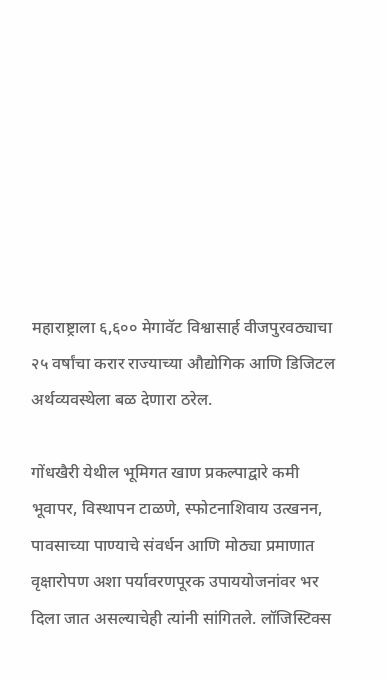महाराष्ट्राला ६,६०० मेगावॅट विश्वासार्ह वीजपुरवठ्याचा २५ वर्षांचा करार राज्याच्या औद्योगिक आणि डिजिटल अर्थव्यवस्थेला बळ देणारा ठरेल.

गोंधखैरी येथील भूमिगत खाण प्रकल्पाद्वारे कमी भूवापर, विस्थापन टाळणे, स्फोटनाशिवाय उत्खनन, पावसाच्या पाण्याचे संवर्धन आणि मोठ्या प्रमाणात वृक्षारोपण अशा पर्यावरणपूरक उपाययोजनांवर भर दिला जात असल्याचेही त्यांनी सांगितले. लॉजिस्टिक्स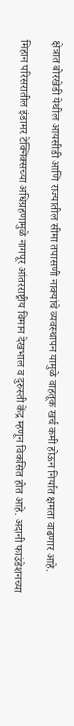क्षेत्रात बोरखेडी येथील आयसीडी आणि राज्यातील सीमा तपासणी नाक्यांचे व्यवस्थापन यामुळे वाहतूक खर्च कमी होऊन निर्यात क्षमता वाढणार आहे.

मिहान परिसरातील इंडामर टेक्निक्सच्या अधिग्रहणामुळे नागपूर आंतरराष्ट्रीय विमान देखभाल व दुरुस्ती केंद्र म्हणून विकसित होत आहे. अदानी फाउंडेशनच्या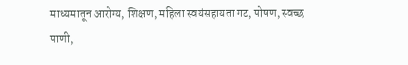माध्यमातून आरोग्य, शिक्षण, महिला स्वयंसहायता गट, पोषण, स्वच्छ पाणी,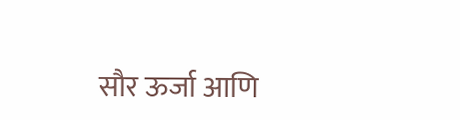सौर ऊर्जा आणि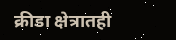क्रीडा क्षेत्रातही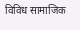विविध सामाजिक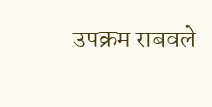उपक्रम राबवले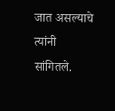जात असल्याचे त्यांनी सांगितले.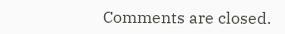Comments are closed.